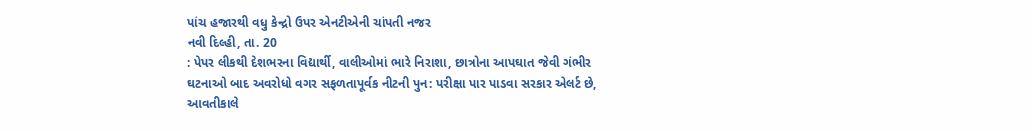પાંચ હજારથી વધુ કેન્દ્રો ઉપર એનટીએની ચાંપતી નજર
નવી દિલ્હી, તા. 20
: પેપર લીકથી દેશભરના વિદ્યાર્થી, વાલીઓમાં ભારે નિરાશા, છાત્રોના આપઘાત જેવી ગંભીર
ઘટનાઓ બાદ અવરોધો વગર સફળતાપૂર્વક નીટની પુન: પરીક્ષા પાર પાડવા સરકાર એલર્ટ છે, આવતીકાલે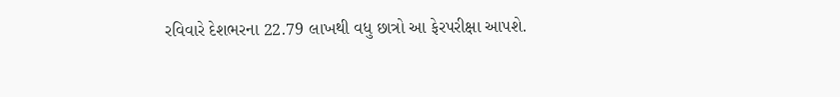રવિવારે દેશભરના 22.79 લાખથી વધુ છાત્રો આ ફેરપરીક્ષા આપશે.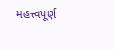મહત્ત્વપૂર્ણ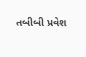તબીબી પ્રવેશ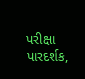પરીક્ષા પારદર્શક,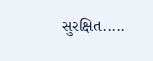સુરક્ષિત.....